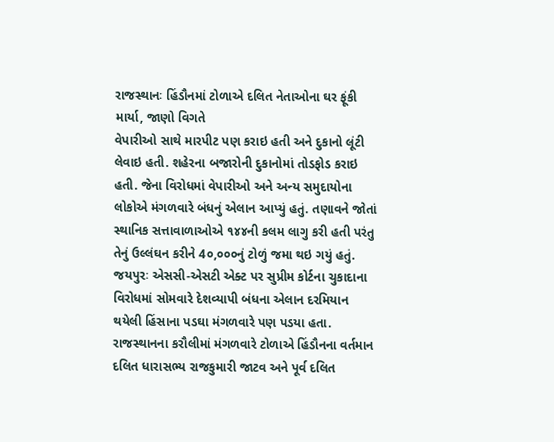રાજસ્થાનઃ હિંડૌનમાં ટોળાએ દલિત નેતાઓના ઘર ફૂંકી માર્યા, જાણો વિગતે
વેપારીઓ સાથે મારપીટ પણ કરાઇ હતી અને દુકાનો લૂંટી લેવાઇ હતી. શહેરના બજારોની દુકાનોમાં તોડફોડ કરાઇ હતી. જેના વિરોધમાં વેપારીઓ અને અન્ય સમુદાયોના લોકોએ મંગળવારે બંધનું એલાન આપ્યું હતું. તણાવને જોતાં સ્થાનિક સત્તાવાળાઓએ ૧૪૪ની કલમ લાગુ કરી હતી પરંતુ તેનું ઉલ્લંઘન કરીને 4૦,૦૦૦નું ટોળું જમા થઇ ગયું હતું.
જયપુરઃ એસસી-એસટી એક્ટ પર સુપ્રીમ કોર્ટના ચુકાદાના વિરોધમાં સોમવારે દેશવ્યાપી બંધના એલાન દરમિયાન થયેલી હિંસાના પડઘા મંગળવારે પણ પડયા હતા. રાજસ્થાનના કરૌલીમાં મંગળવારે ટોળાએ હિંડૌનના વર્તમાન દલિત ધારાસભ્ય રાજકુમારી જાટવ અને પૂર્વ દલિત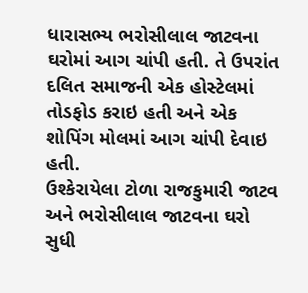ધારાસભ્ય ભરોસીલાલ જાટવના ઘરોમાં આગ ચાંપી હતી. તે ઉપરાંત દલિત સમાજની એક હોસ્ટેલમાં તોડફોડ કરાઇ હતી અને એક શોપિંગ મોલમાં આગ ચાંપી દેવાઇ હતી.
ઉશ્કેરાયેલા ટોળા રાજકુમારી જાટવ અને ભરોસીલાલ જાટવના ઘરો સુધી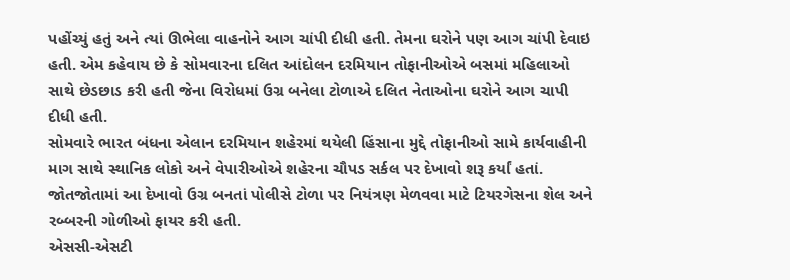પહોંચ્યું હતું અને ત્યાં ઊભેલા વાહનોને આગ ચાંપી દીધી હતી. તેમના ઘરોને પણ આગ ચાંપી દેવાઇ હતી. એમ કહેવાય છે કે સોમવારના દલિત આંદોલન દરમિયાન તોફાનીઓએ બસમાં મહિલાઓ સાથે છેડછાડ કરી હતી જેના વિરોધમાં ઉગ્ર બનેલા ટોળાએ દલિત નેતાઓના ઘરોને આગ ચાપી દીધી હતી.
સોમવારે ભારત બંધના એલાન દરમિયાન શહેરમાં થયેલી હિંસાના મુદ્દે તોફાનીઓ સામે કાર્યવાહીની માગ સાથે સ્થાનિક લોકો અને વેપારીઓએ શહેરના ચૌપડ સર્કલ પર દેખાવો શરૂ કર્યાં હતાં. જોતજોતામાં આ દેખાવો ઉગ્ર બનતાં પોલીસે ટોળા પર નિયંત્રણ મેળવવા માટે ટિયરગેસના શેલ અને રબ્બરની ગોળીઓ ફાયર કરી હતી.
એસસી-એસટી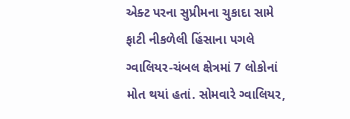એક્ટ પરના સુપ્રીમના ચુકાદા સામે ફાટી નીકળેલી હિંસાના પગલે ગ્વાલિયર-ચંબલ ક્ષેત્રમાં 7 લોકોનાં મોત થયાં હતાં. સોમવારે ગ્વાલિયર,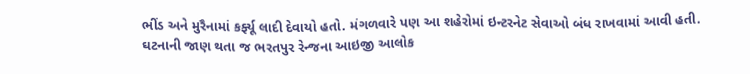ભીંડ અને મુરૈનામાં કર્ફ્યૂ લાદી દેવાયો હતો. મંગળવારે પણ આ શહેરોમાં ઇન્ટરનેટ સેવાઓ બંધ રાખવામાં આવી હતી.
ઘટનાની જાણ થતા જ ભરતપુર રેન્જના આઇજી આલોક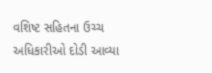વશિષ્ટ સહિતના ઉચ્ચ અધિકારીઓ દોડી આવ્યા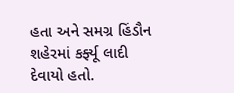હતા અને સમગ્ર હિંડૌન શહેરમાં કર્ફ્યૂ લાદી દેવાયો હતો.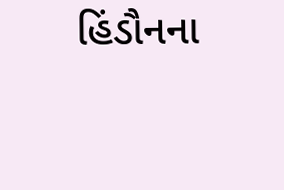હિંડૌનના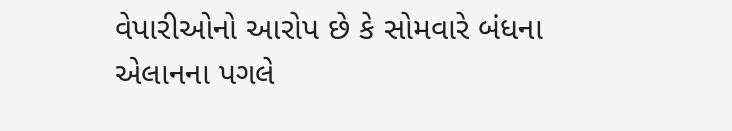વેપારીઓનો આરોપ છે કે સોમવારે બંધના એલાનના પગલે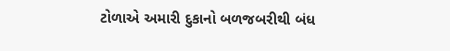ટોળાએ અમારી દુકાનો બળજબરીથી બંધ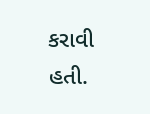કરાવી હતી.